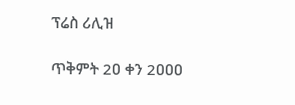ፕሬስ ሪሊዝ

ጥቅምት 2ዐ ቀን 2ዐዐዐ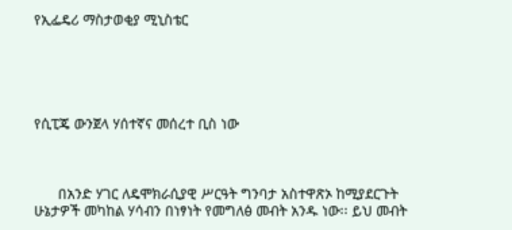የኢፌዴሪ ማስታወቂያ ሚኒስቴር





የሲፒጄ ውንጀላ ሃሰተኛና መሰረተ ቢስ ነው



      በአንድ ሃገር ለዴሞክራሲያዊ ሥርዓት ግንባታ አስተዋጽኦ ከሚያደርጉት ሁኔታዎች መካከል ሃሳብን በነፃነት የመግለፅ መብት አንዱ ነው፡፡ ይህ መብት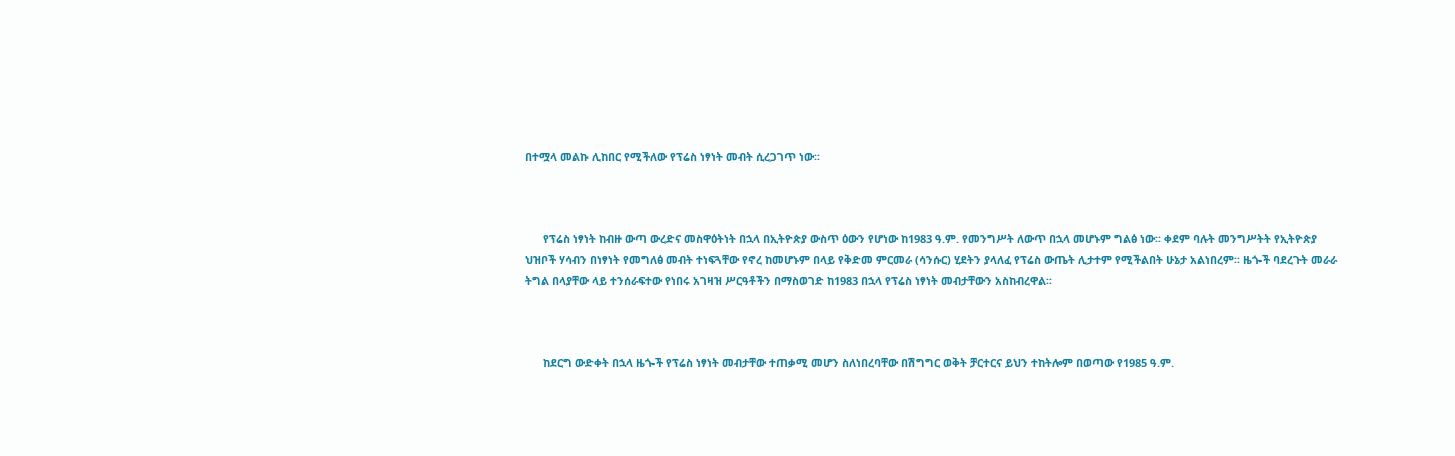በተሟላ መልኩ ሊከበር የሚችለው የፕሬስ ነፃነት መብት ሲረጋገጥ ነው፡፡



      የፕሬስ ነፃነት ከብዙ ውጣ ውረድና መስዋዕትነት በኋላ በኢትዮጵያ ውስጥ ዕውን የሆነው ከ1983 ዓ.ም. የመንግሥት ለውጥ በኋላ መሆኑም ግልፅ ነው፡፡ ቀደም ባሉት መንግሥትት የኢትዮጵያ ህዝቦች ሃሳብን በነፃነት የመግለፅ መብት ተነፍጓቸው የኖረ ከመሆኑም በላይ የቅድመ ምርመራ (ሳንሱር) ሂደትን ያላለፈ የፕሬስ ውጤት ሊታተም የሚችልበት ሁኔታ አልነበረም፡፡ ዜጐች ባደረጉት መራራ ትግል በላያቸው ላይ ተንሰራፍተው የነበሩ አገዛዝ ሥርዓቶችን በማስወገድ ከ1983 በኋላ የፕሬስ ነፃነት መብታቸውን አስከብረዋል፡፡



      ከደርግ ውድቀት በኋላ ዜጐች የፕሬስ ነፃነት መብታቸው ተጠቃሚ መሆን ስለነበረባቸው በሽግግር ወቅት ቻርተርና ይህን ተከትሎም በወጣው የ1985 ዓ.ም.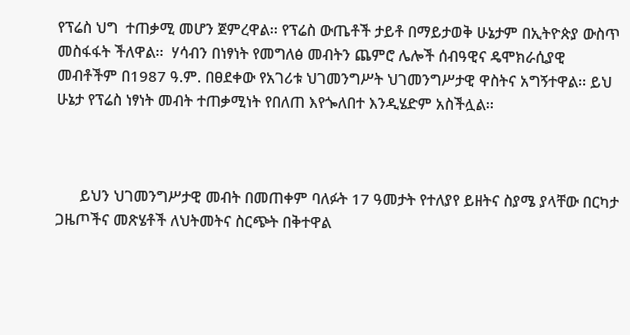የፕሬስ ህግ  ተጠቃሚ መሆን ጀምረዋል፡፡ የፕሬስ ውጤቶች ታይቶ በማይታወቅ ሁኔታም በኢትዮጵያ ውስጥ መስፋፋት ችለዋል፡፡  ሃሳብን በነፃነት የመግለፅ መብትን ጨምሮ ሌሎች ሰብዓዊና ዴሞክራሲያዊ መብቶችም በ1987 ዓ.ም. በፀደቀው የአገሪቱ ህገመንግሥት ህገመንግሥታዊ ዋስትና አግኝተዋል፡፡ ይህ ሁኔታ የፕሬስ ነፃነት መብት ተጠቃሚነት የበለጠ እየጐለበተ እንዲሄድም አስችሏል፡፡



      ይህን ህገመንግሥታዊ መብት በመጠቀም ባለፉት 17 ዓመታት የተለያየ ይዘትና ስያሜ ያላቸው በርካታ ጋዜጦችና መጽሄቶች ለህትመትና ስርጭት በቅተዋል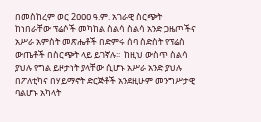በመስከረም ወር 2ዐዐዐ ዓ.ም. አገራዊ ስርጭት ከነበራቸው ፕሬሶች መካከል ስልሳ ስልሳ አንድ ጋዜጦችና አሥራ አምስት መጽሔቶች በድምሩ ሰባ ስድስት የፕሬስ ውጤቶች በስርጭት ላይ ይገኛሉ፡፡  ከዚህ ውስጥ ስልሳ ያህሉ የግል ይዞታነት ያላቸው ሲሆኑ አሥራ አንድ ያህሉ በፖለቲካና በሃይማኖት ድርጅቶች አንደዚሁም መንግሥታዊ ባልሆኑ አካላት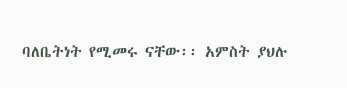ባለቤትነት የሚመሩ ናቸው፡፡ አምስት ያህሉ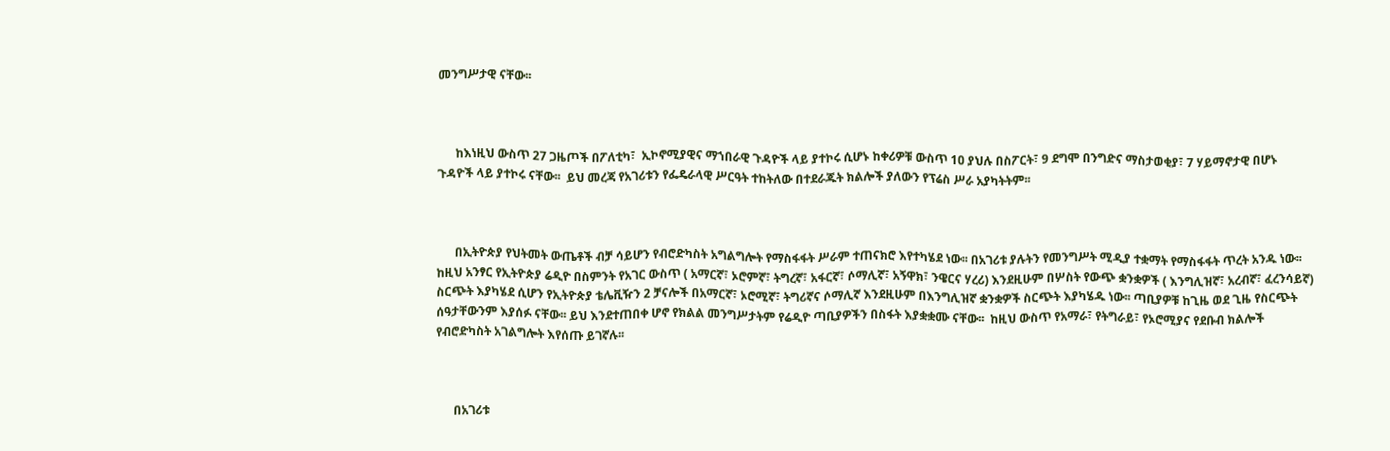መንግሥታዊ ናቸው፡፡



      ከእነዚህ ውስጥ 27 ጋዜጦች በፖለቲካ፣  ኢኮኖሚያዊና ማኀበራዊ ጉዳዮች ላይ ያተኮሩ ሲሆኑ ከቀሪዎቹ ውስጥ 1ዐ ያህሉ በስፖርት፣ 9 ደግሞ በንግድና ማስታወቂያ፣ 7 ሃይማኖታዊ በሆኑ ጉዳዮች ላይ ያተኮሩ ናቸው፡፡  ይህ መረጃ የአገሪቱን የፌዴራላዊ ሥርዓት ተከትለው በተደራጁት ክልሎች ያለውን የፕሬስ ሥራ አያካትትም፡፡



      በኢትዮጵያ የህትመት ውጤቶች ብቻ ሳይሆን የብሮድካስት አግልግሎት የማስፋፋት ሥራም ተጠናክሮ እየተካሄደ ነው፡፡ በአገሪቱ ያሉትን የመንግሥት ሚዲያ ተቋማት የማስፋፋት ጥረት አንዱ ነው፡፡ ከዚህ አንፃር የኢትዮጵያ ሬዲዮ በስምንት የአገር ውስጥ ( አማርኛ፣ ኦሮምኛ፣ ትግረኛ፣ አፋርኛ፣ ሶማሊኛ፣ አኝዋክ፣ ንዌርና ሃረሪ) እንደዚሁም በሦስት የውጭ ቋንቋዎች ( እንግሊዝኛ፣ አረብኛ፣ ፈረንሳይኛ)  ስርጭት እያካሄደ ሲሆን የኢትዮጵያ ቴሌቪዥን 2 ቻናሎች በአማርኛ፣ ኦሮሚኛ፣ ትግሪኛና ሶማሊኛ እንደዚሁም በእንግሊዝኛ ቋንቋዎች ስርጭት እያካሄዱ ነው፡፡ ጣቢያዎቹ ከጊዜ ወደ ጊዜ የስርጭት ሰዓታቸውንም እያሰፉ ናቸው፡፡ ይህ እንደተጠበቀ ሆኖ የክልል መንግሥታትም የሬዲዮ ጣቢያዎችን በስፋት እያቋቋሙ ናቸው፡፡  ከዚህ ውስጥ የአማራ፣ የትግራይ፣ የኦሮሚያና የደቡብ ክልሎች የብሮድካስት አገልግሎት እየሰጡ ይገኛሉ፡፡



      በአገሪቱ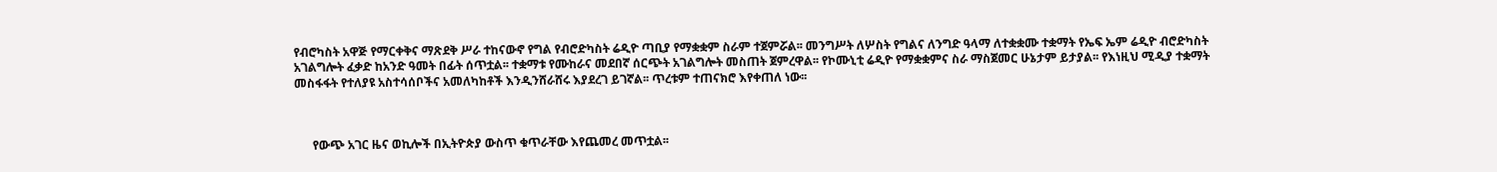የብሮካስት አዋጅ የማርቀቅና ማጽደቅ ሥራ ተከናውኖ የግል የብሮድካስት ሬዲዮ ጣቢያ የማቋቋም ስራም ተጀምሯል፡፡ መንግሥት ለሦስት የግልና ለንግድ ዓላማ ለተቋቋሙ ተቋማት የኤፍ ኤም ሬዲዮ ብሮድካስት አገልግሎት ፈቃድ ከአንድ ዓመት በፊት ሰጥቷል፡፡ ተቋማቱ የሙከራና መደበኛ ሰርጭት አገልግሎት መስጠት ጀምረዋል፡፡ የኮሙኒቲ ሬዲዮ የማቋቋምና ስራ ማስጀመር ሁኔታም ይታያል፡፡ የእነዚህ ሚዲያ ተቋማት መስፋፋት የተለያዩ አስተሳሰቦችና አመለካከቶች እንዲንሸራሸሩ እያደረገ ይገኛል፡፡ ጥረቱም ተጠናክሮ እየቀጠለ ነው፡፡



      የውጭ አገር ዜና ወኪሎች በኢትዮጵያ ውስጥ ቁጥራቸው እየጨመረ መጥቷል፡፡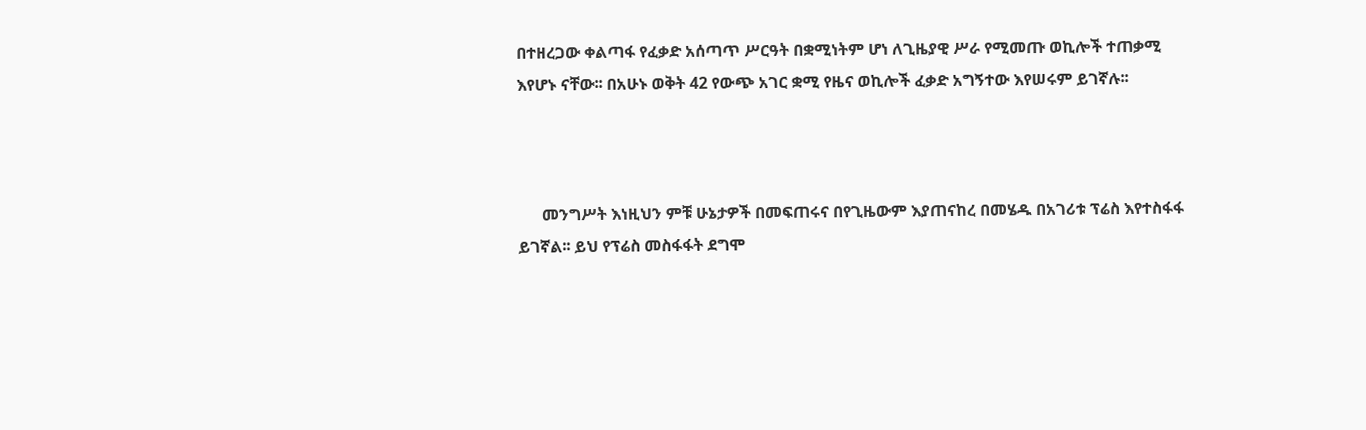በተዘረጋው ቀልጣፋ የፈቃድ አሰጣጥ ሥርዓት በቋሚነትም ሆነ ለጊዜያዊ ሥራ የሚመጡ ወኪሎች ተጠቃሚ እየሆኑ ናቸው፡፡ በአሁኑ ወቅት 42 የውጭ አገር ቋሚ የዜና ወኪሎች ፈቃድ አግኝተው እየሠሩም ይገኛሉ፡፡



      መንግሥት እነዚህን ምቹ ሁኔታዎች በመፍጠሩና በየጊዜውም እያጠናከረ በመሄዱ በአገሪቱ ፕሬስ እየተስፋፋ ይገኛል፡፡ ይህ የፕሬስ መስፋፋት ደግሞ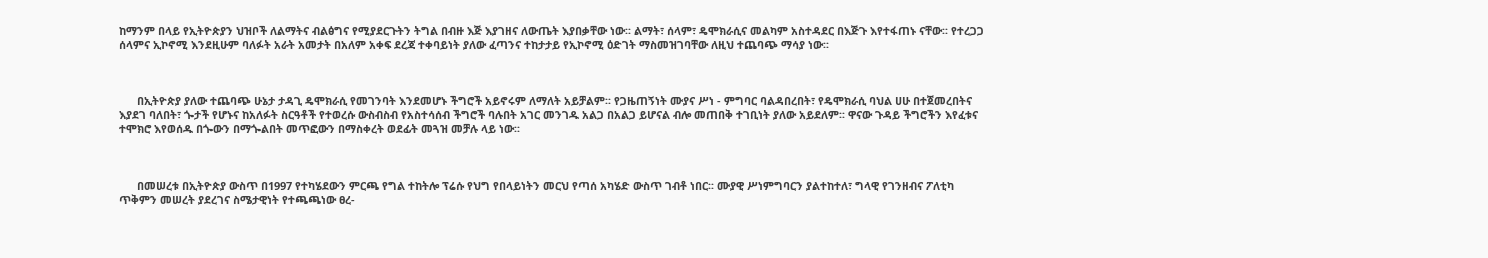ከማንም በላይ የኢትዮጵያን ህዝቦች ለልማትና ብልፅግና የሚያደርጉትን ትግል በብዙ እጅ እያገዘና ለውጤት እያበቃቸው ነው፡፡ ልማት፣ ሰላም፣ ዴሞክራሲና መልካም አስተዳደር በእጅጉ እየተፋጠኑ ናቸው፡፡ የተረጋጋ ሰላምና ኢኮኖሚ እንደዚሁም ባለፉት አራት አመታት በአለም አቀፍ ደረጃ ተቀባይነት ያለው ፈጣንና ተከታታይ የኢኮኖሚ ዕድገት ማስመዝገባቸው ለዚህ ተጨባጭ ማሳያ ነው፡፡



      በኢትዮጵያ ያለው ተጨባጭ ሁኔታ ታዳጊ ዴሞክራሲ የመገንባት እንደመሆኑ ችግሮች አይኖሩም ለማለት አይቻልም፡፡ የጋዜጠኝነት ሙያና ሥነ - ምግባር ባልዳበረበት፣ የዴሞክራሲ ባህል ሀሁ በተጀመረበትና እያደገ ባለበት፣ ጐታች የሆኑና ከአለፉት ስርዓቶች የተወረሱ ውስብስብ የአስተሳሰብ ችግሮች ባሉበት አገር መንገዱ አልጋ በአልጋ ይሆናል ብሎ መጠበቅ ተገቢነት ያለው አይደለም፡፡ ዋናው ጉዳይ ችግሮችን እየፈቱና ተሞክሮ እየወሰዱ በጐውን በማጐልበት መጥፎውን በማስቀረት ወደፊት መጓዝ መቻሉ ላይ ነው፡፡



      በመሠረቱ በኢትዮጵያ ውስጥ በ1997 የተካሄደውን ምርጫ የግል ተከትሎ ፕሬሱ የህግ የበላይነትን መርህ የጣሰ አካሄድ ውስጥ ገብቶ ነበር፡፡ ሙያዊ ሥነምግባርን ያልተከተለ፣ ግላዊ የገንዘብና ፖለቲካ  ጥቅምን መሠረት ያደረገና ስሜታዊነት የተጫጫነው ፀረ-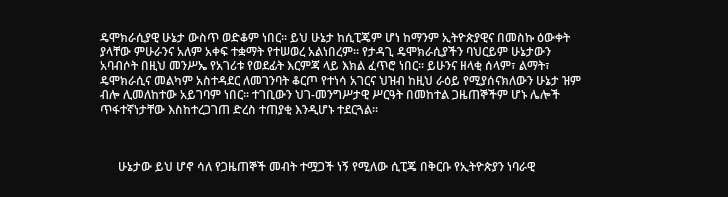ዴሞክራሲያዊ ሁኔታ ውስጥ ወድቆም ነበር፡፡ ይህ ሁኔታ ከሲፒጄም ሆነ ከማንም ኢትዮጵያዊና በመስኩ ዕውቀት ያላቸው ምሁራንና አለም አቀፍ ተቋማት የተሠወረ አልነበረም፡፡ የታዳጊ ዴሞክራሲያችን ባህርይም ሁኔታውን አባብሶት በዚህ መንሥኤ የአገሪቱ የወደፊት እርምጃ ላይ እክል ፈጥሮ ነበር፡፡ ይሁንና ዘላቂ ሰላም፣ ልማት፣ ዴሞክራሲና መልካም አስተዳደር ለመገንባት ቆርጦ የተነሳ አገርና ህዝብ ከዚህ ራዕይ የሚያሰናክለውን ሁኔታ ዝም ብሎ ሊመለከተው አይገባም ነበር፡፡ ተገቢውን ህገ-መንግሥታዊ ሥርዓት በመከተል ጋዜጠኞችም ሆኑ ሌሎች ጥፋተኛነታቸው እስከተረጋገጠ ድረስ ተጠያቂ እንዲሆኑ ተደርጓል፡፡



      ሁኔታው ይህ ሆኖ ሳለ የጋዜጠኞች መብት ተሟጋች ነኝ የሚለው ሲፒጄ በቅርቡ የኢትዮጵያን ነባራዊ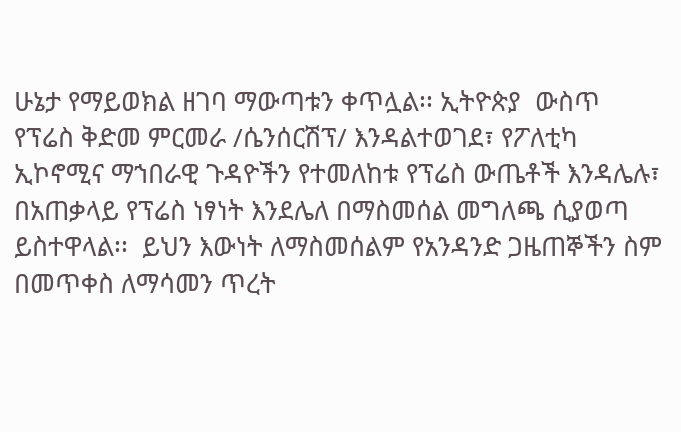ሁኔታ የማይወክል ዘገባ ማውጣቱን ቀጥሏል፡፡ ኢትዮጵያ  ውስጥ የፕሬስ ቅድመ ምርመራ /ሴንሰርሽፕ/ እንዳልተወገደ፣ የፖለቲካ ኢኮኖሚና ማኀበራዊ ጉዳዮችን የተመለከቱ የፕሬስ ውጤቶች እንዳሌሉ፣ በአጠቃላይ የፕሬስ ነፃነት እንደሌለ በማስመሰል መግለጫ ሲያወጣ ይስተዋላል፡፡  ይህን እውነት ለማስመሰልም የአንዳንድ ጋዜጠኞችን ስም በመጥቀስ ለማሳመን ጥረት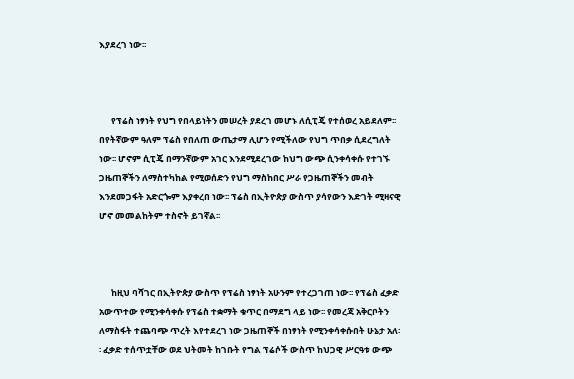እያደረገ ነው፡፡



      የፕሬስ ነፃነት የህግ የበላይነትን መሠረት ያደረገ መሆኑ ለሲፒጄ የተሰወረ አይደለም፡፡ በየትኛውም ዓለም ፕሬስ የበለጠ ውጤታማ ሊሆን የሚችለው የህግ ጥበቃ ሲደረግለት ነው፡፡ ሆኖም ሲፒጄ በማንኛውም አገር እንደሚደረገው ከህግ ውጭ ሲንቀሳቀሱ የተገኙ ጋዜጠኞችን ለማስተካከል የሚወሰድን የህግ ማስከበር ሥራ የጋዜጠኞችን መብት እንደመጋፋት አድርጐም እያቀረበ ነው፡፡ ፕሬስ በኢትዮጵያ ውስጥ ያሳየውን እድገት ሚዛናዊ ሆኖ መመልከትም ተስኖት ይገኛል፡፡



      ከዚህ ባሻገር በኢትዮጵያ ውስጥ የፕሬስ ነፃነት አሁንም የተረጋገጠ ነው፡፡ የፕሬስ ፈቃድ አውጥተው የሚንቀሳቀሱ የፕሬስ ተቋማት ቁጥር በማደግ ላይ ነው፡፡ የመረጃ አቅርቦትን ለማስፋት ተጨባጭ ጥረት እየተደረገ ነው ጋዜጠኞች በነፃነት የሚንቀሳቀሱበት ሁኔታ አለ፡፡ ፈቃድ ተሰጥቷቸው ወደ ህትመት ከገቡት የግል ፕሬሶች ውስጥ ከህጋዊ ሥርዓቱ ውጭ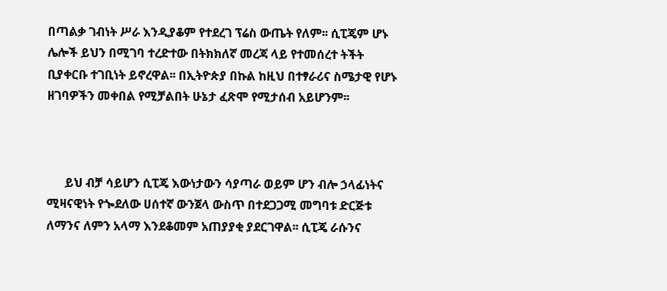በጣልቃ ገብነት ሥራ እንዲያቆም የተደረገ ፕሬስ ውጤት የለም፡፡ ሲፒጄም ሆኑ ሌሎች ይህን በሚገባ ተረድተው በትክክለኛ መረጃ ላይ የተመሰረተ ትችት ቢያቀርቡ ተገቢነት ይኖረዋል፡፡ በኢትዮጵያ በኩል ከዚህ በተፃራሪና ስሜታዊ የሆኑ ዘገባዎችን መቀበል የሚቻልበት ሁኔታ ፈጽሞ የሚታሰብ አይሆንም፡፡



      ይህ ብቻ ሳይሆን ሲፒጄ እውነታውን ሳያጣራ ወይም ሆን ብሎ ኃላፊነትና ሚዛናዊነት የጐደለው ሀሰተኛ ውንጀላ ውስጥ በተደጋጋሚ መግባቱ ድርጅቱ ለማንና ለምን አላማ እንደቆመም አጠያያቂ ያደርገዋል፡፡ ሲፒጄ ራሱንና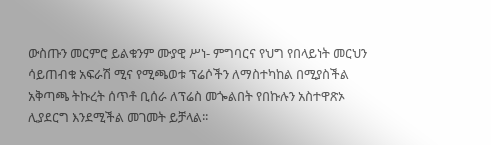ውስጡን መርምሮ ይልቁንም ሙያዊ ሥነ- ምግባርና የህግ የበላይነት መርህን ሳይጠብቁ አፍራሽ ሚና የሚጫወቱ ፕሬሶችን ለማስተካከል በሚያስችል አቅጣጫ ትኩረት ሰጥቶ ቢሰራ ለፕሬስ መጐልበት የበኩሉን አስተዋጽኦ ሊያደርግ እንደሚችል መገመት ይቻላል፡፡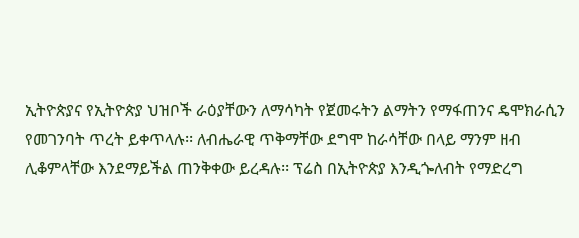ኢትዮጵያና የኢትዮጵያ ህዝቦች ራዕያቸውን ለማሳካት የጀመሩትን ልማትን የማፋጠንና ዴሞክራሲን የመገንባት ጥረት ይቀጥላሉ፡፡ ለብሔራዊ ጥቅማቸው ደግሞ ከራሳቸው በላይ ማንም ዘብ ሊቆምላቸው እንደማይችል ጠንቅቀው ይረዳሉ፡፡ ፕሬስ በኢትዮጵያ እንዲጐለብት የማድረግ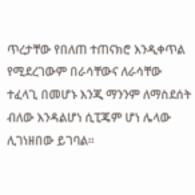ጥረታቸው የበለጠ ተጠናክሮ እንዲቀጥል የሚደረገውም በራሳቸውና ለራሳቸው ተፈላጊ በመሆኑ እንጂ ማንንም ለማስደሰት ብለው እንዳልሆነ ሲፒጄም ሆነ ሌላው ሊገነዘበው ይገባል፡፡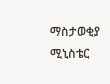ማስታወቂያ ሚኒስቴር